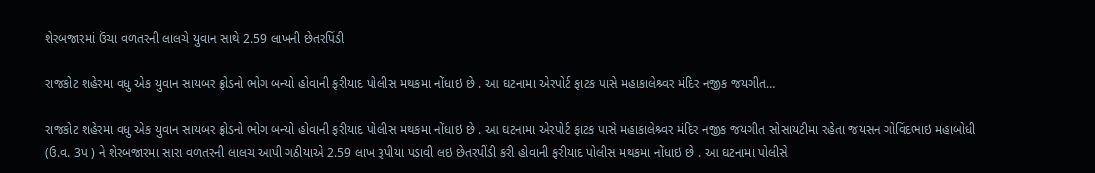શેરબજારમાં ઉંચા વળતરની લાલચે યુવાન સાથે 2.59 લાખની છેતરપિંડી

રાજકોટ શહેરમા વધુ એક યુવાન સાયબર ફ્રોડનો ભોગ બન્યો હોવાની ફરીયાદ પોલીસ મથકમા નોંધાઇ છે . આ ઘટનામા એરપોર્ટ ફાટક પાસે મહાકાલેશ્ર્વર મંદિર નજીક જયગીત…

રાજકોટ શહેરમા વધુ એક યુવાન સાયબર ફ્રોડનો ભોગ બન્યો હોવાની ફરીયાદ પોલીસ મથકમા નોંધાઇ છે . આ ઘટનામા એરપોર્ટ ફાટક પાસે મહાકાલેશ્ર્વર મંદિર નજીક જયગીત સોસાયટીમા રહેતા જયસન ગોવિંદભાઇ મહાબોધી (ઉ.વ. 3પ ) ને શેરબજારમા સારા વળતરની લાલચ આપી ગઠીયાએ 2.59 લાખ રૂપીયા પડાવી લઇ છેતરપીંડી કરી હોવાની ફરીયાદ પોલીસ મથકમા નોંધાઇ છે . આ ઘટનામા પોલીસે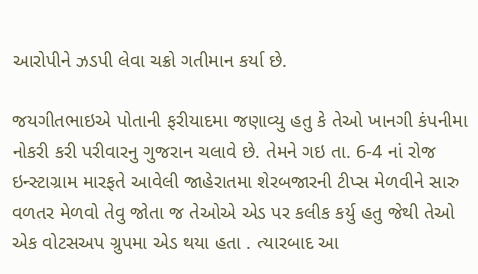આરોપીને ઝડપી લેવા ચક્રો ગતીમાન કર્યા છે.

જયગીતભાઇએ પોતાની ફરીયાદમા જણાવ્યુ હતુ કે તેઓ ખાનગી કંપનીમા નોકરી કરી પરીવારનુ ગુજરાન ચલાવે છે. તેમને ગઇ તા. 6-4 નાં રોજ ઇન્સ્ટાગ્રામ મારફતે આવેલી જાહેરાતમા શેરબજારની ટીપ્સ મેળવીને સારુ વળતર મેળવો તેવુ જોતા જ તેઓએ એડ પર કલીક કર્યુ હતુ જેથી તેઓ એક વોટસઅપ ગ્રુપમા એડ થયા હતા . ત્યારબાદ આ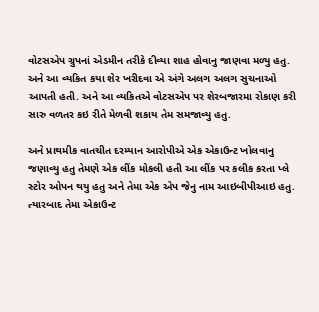વોટસએપ ગ્રુપનાં એડમીન તરીકે દીવ્યા શાહ હોવાનુ જાણવા મળ્યુ હતુ. અને આ વ્યકિત કયા શેર ખરીદવા એ અંગે અલગ અલગ સુચનાઓ આપતી હતી. અને આ વ્યકિતએ વોટસએપ પર શેરબજારમા રોકાણ કરી સારુ વળતર કઇ રીતે મેળવી શકાય તેમ સમજાવ્યુ હતુ.

અને પ્રાથમીક વાતચીત દરમ્યાન આરોપીએ એક એકાઉન્ટ ખોલવાનુ જણાવ્યુ હતુ તેમણે એક લીંક મોકલી હતી આ લીંક પર કલીક કરતા પ્લે સ્ટોર ઓપન થયુ હતુ અને તેમા એક એપ જેનુ નામ આઇબીપીઆઇ હતુ.
ત્યારબાદ તેમા એકાઉન્ટ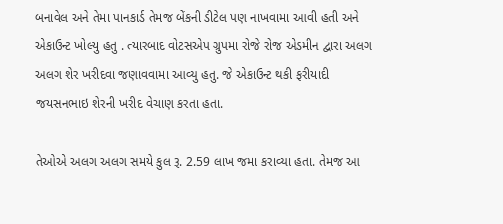બનાવેલ અને તેમા પાનકાર્ડ તેમજ બેંકની ડીટેલ પણ નાખવામા આવી હતી અને એકાઉન્ટ ખોલ્યુ હતુ . ત્યારબાદ વોટસએપ ગ્રુપમા રોજે રોજ એડમીન દ્વારા અલગ અલગ શેર ખરીદવા જણાવવામા આવ્યુ હતુ. જે એકાઉન્ટ થકી ફરીયાદી જયસનભાઇ શેરની ખરીદ વેચાણ કરતા હતા.

તેઓએ અલગ અલગ સમયે કુલ રૂ. 2.59 લાખ જમા કરાવ્યા હતા. તેમજ આ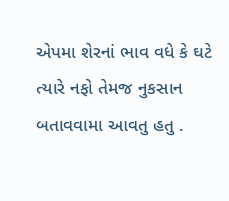એપમા શેરનાં ભાવ વધે કે ઘટે ત્યારે નફો તેમજ નુકસાન બતાવવામા આવતુ હતુ .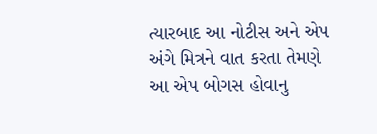ત્યારબાદ આ નોટીસ અને એપ અંગે મિત્રને વાત કરતા તેમણે આ એપ બોગસ હોવાનુ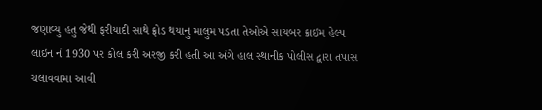જણાવ્યુ હતુ જેથી ફરીયાદી સાથે ફ્રોડ થયાનુ માલુમ પડતા તેઓએ સાયબર ક્રાઇમ હેલ્પ લાઇન નં 1930 પર કોલ કરી અરજી કરી હતી આ અંગે હાલ સ્થાનીક પોલીસ દ્વારા તપાસ ચલાવવામા આવી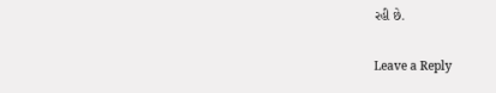રહી છે.

Leave a Reply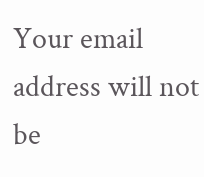Your email address will not be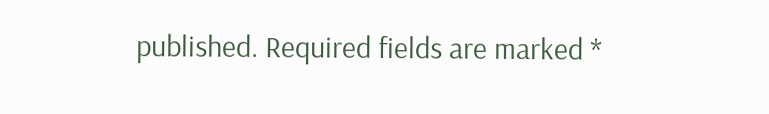published. Required fields are marked *